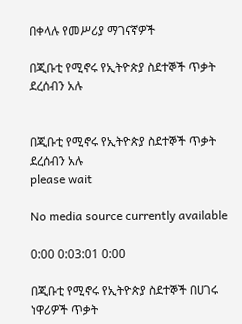በቀላሉ የመሥሪያ ማገናኛዎች

በጂቡቲ የሚኖሩ የኢትዮጵያ ስደተኞች ጥቃት ደረሰብን አሉ


በጂቡቲ የሚኖሩ የኢትዮጵያ ስደተኞች ጥቃት ደረሰብን አሉ
please wait

No media source currently available

0:00 0:03:01 0:00

በጂቡቲ የሚኖሩ የኢትዮጵያ ስደተኞች በሀገሩ ነዋሪዎች ጥቃት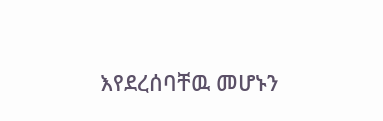እየደረሰባቸዉ መሆኑን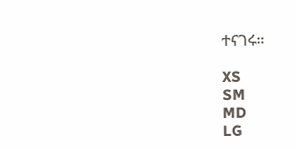ተናገሩ።

XS
SM
MD
LG